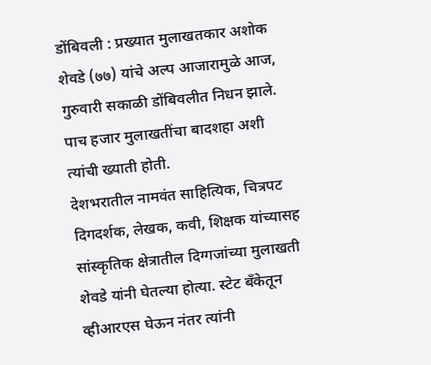डोंबिवली : प्रख्यात मुलाखतकार अशोक शेवडे (७७) यांचे अल्प आजारामुळे आज, गुरुवारी सकाळी डोंबिवलीत निधन झाले. पाच हजार मुलाखतींचा बादशहा अशी त्यांची ख्याती होती.
देशभरातील नामवंत साहित्यिक, चित्रपट दिगदर्शक, लेखक, कवी, शिक्षक यांच्यासह सांस्कृतिक क्षेत्रातील दिग्गजांच्या मुलाखती शेवडे यांनी घेतल्या होत्या. स्टेट बँकेतून व्हीआरएस घेऊन नंतर त्यांनी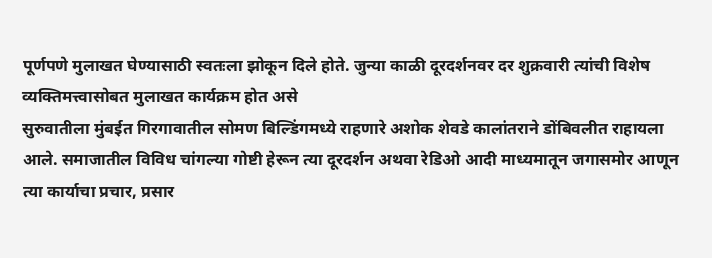पूर्णपणे मुलाखत घेण्यासाठी स्वतःला झोकून दिले होते. जुन्या काळी दूरदर्शनवर दर शुक्रवारी त्यांची विशेष व्यक्तिमत्त्वासोबत मुलाखत कार्यक्रम होत असे
सुरुवातीला मुंबईत गिरगावातील सोमण बिल्डिंगमध्ये राहणारे अशोक शेवडे कालांतराने डोंबिवलीत राहायला आले. समाजातील विविध चांगल्या गोष्टी हेरून त्या दूरदर्शन अथवा रेडिओ आदी माध्यमातून जगासमोर आणून त्या कार्याचा प्रचार, प्रसार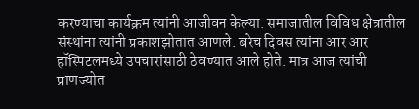करण्याचा कार्यक्रम त्यांनी आजीवन केल्या. समाजातील विविध क्षेत्रातील संस्थांना त्यांनी प्रकाशझोतात आणले. बरेच दिवस त्यांना आर आर हॉस्पिटलमध्ये उपचारांसाठी ठेवण्यात आले होते. मात्र आज त्यांची प्राणज्योत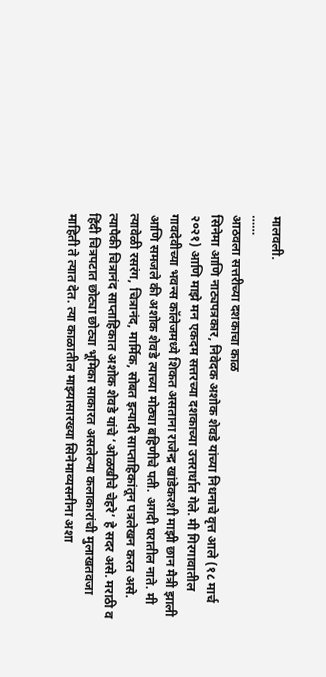मालवली.
……
आठवला सत्तरीच्या दशकाचा काळ
सिनेमा आणि नाट्यपत्रकार, निवेदक अशोक शेवडे यांच्या निधनाचे वृत्त आले (१८ मार्च २०२१) आणि माझे मन एकदम सत्तरच्या दशकाच्या उत्तरार्धात गेले. मी गिरगावातील गावदेवीच्या भवन्स कॉलेजमध्ये शिकत असताना राजेन्द्र खांडेकरशी माझी छान मैत्री झाली आणि समजले की अशोक शेवडे त्याच्या मोठ्या बहिणीचे पती. अगदी घरातील नाते. मी त्यावेळी रसरंग, चित्रानंद, मार्मिक, सोबत इत्यादी साप्ताहिकांतून पत्रलेखन करत असे. त्यापैकी चित्रानंद साप्ताहिकात अशोक शेवडे यांचे ‘ओळखीचे चेहरे’ हे सदर असे. मराठी व हिंदी चित्रपटात छोट्या छोट्या भूमिका साकारत असलेल्या कलाकारांची मुलाखतवजा माहिती ते त्यात देत. त्या काळातील माझ्यासारख्या सिनेमाव्यसनीना अशा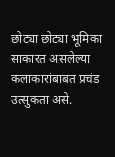छोट्या छोट्या भूमिका साकारत असलेल्या कलाकारांबाबत प्रचंड उत्सुकता असे.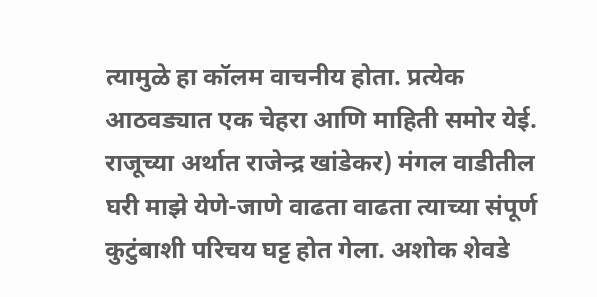त्यामुळे हा कॉलम वाचनीय होता. प्रत्येक आठवड्यात एक चेहरा आणि माहिती समोर येई.
राजूच्या अर्थात राजेन्द्र खांडेकर) मंगल वाडीतील घरी माझे येणे-जाणे वाढता वाढता त्याच्या संपूर्ण कुटुंबाशी परिचय घट्ट होत गेला. अशोक शेवडे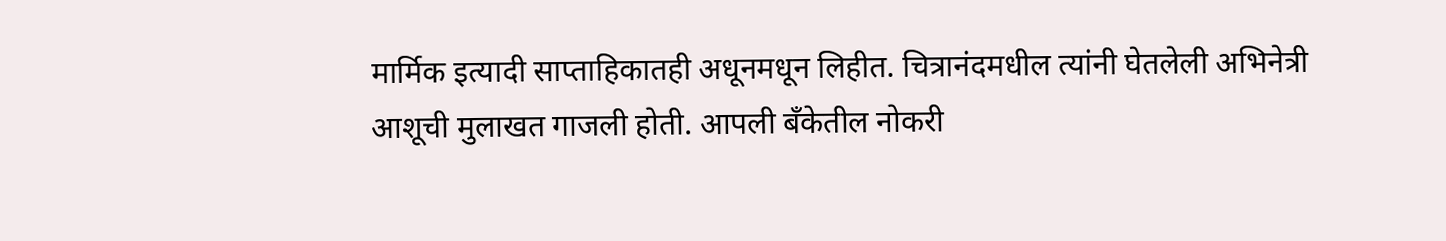मार्मिक इत्यादी साप्ताहिकातही अधूनमधून लिहीत. चित्रानंदमधील त्यांनी घेतलेली अभिनेत्री आशूची मुलाखत गाजली होती. आपली बँकेतील नोकरी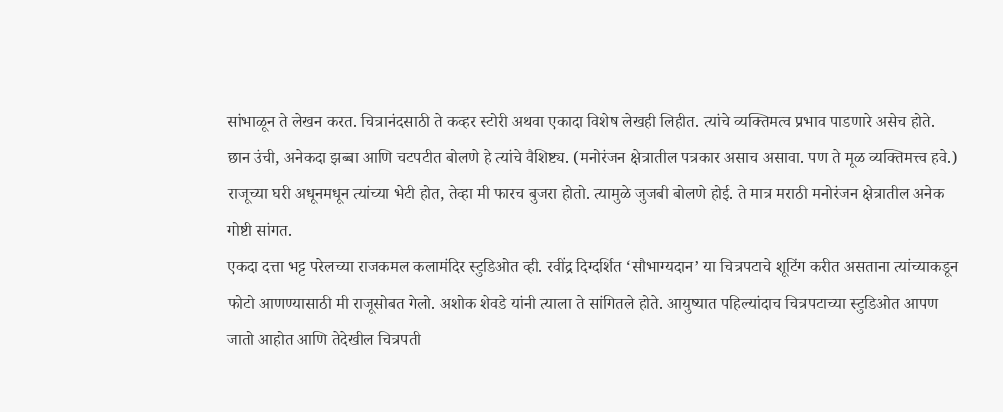सांभाळून ते लेखन करत. चित्रानंदसाठी ते कव्हर स्टोरी अथवा एकादा विशेष लेखही लिहीत. त्यांचे व्यक्तिमत्व प्रभाव पाडणारे असेच होते. छान उंची, अनेकदा झब्बा आणि चटपटीत बोलणे हे त्यांचे वैशिष्ट्य. (मनोरंजन क्षेत्रातील पत्रकार असाच असावा. पण ते मूळ व्यक्तिमत्त्व हवे.) राजूच्या घरी अधूनमधून त्यांच्या भेटी होत, तेव्हा मी फारच बुजरा होतो. त्यामुळे जुजबी बोलणे होई. ते मात्र मराठी मनोरंजन क्षेत्रातील अनेक गोष्टी सांगत.
एकदा दत्ता भट्ट परेलच्या राजकमल कलामंदिर स्टुडिओत व्ही. रवींद्र दिग्दर्शित ‘सौभाग्यदान’ या चित्रपटाचे शूटिंग करीत असताना त्यांच्याकडून फोटो आणण्यासाठी मी राजूसोबत गेलो. अशोक शेवडे यांनी त्याला ते सांगितले होते. आयुष्यात पहिल्यांदाच चित्रपटाच्या स्टुडिओत आपण जातो आहोत आणि तेदेखील चित्रपती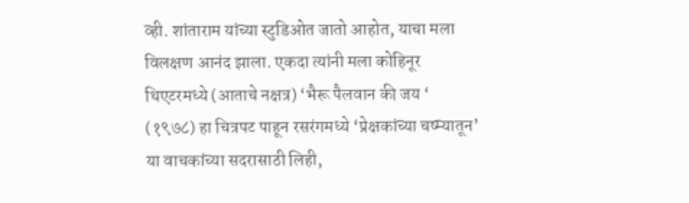व्ही. शांताराम यांच्या स्टुडिओत जातो आहोत, याचा मला विलक्षण आनंद झाला. एकदा त्यांनी मला कोहिनूर थिएटरमध्ये (आताचे नक्षत्र) ‘भैरू पैलवान की जय ‘ (१९७८) हा चित्रपट पाहून रसरंगमध्ये ‘प्रेक्षकांच्या चष्म्यातून’ या वाचकांच्या सदरासाठी लिही,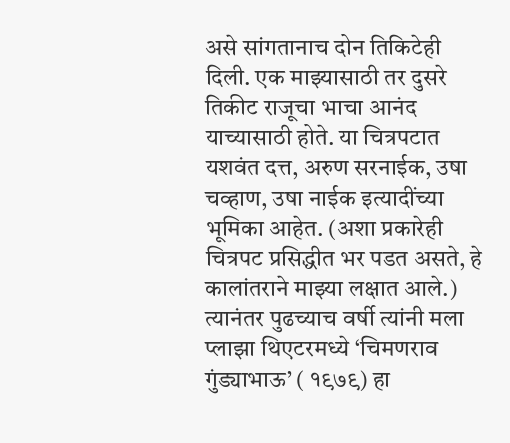असे सांगतानाच दोन तिकिटेही दिली. एक माझ्यासाठी तर दुसरे तिकीट राजूचा भाचा आनंद याच्यासाठी होते. या चित्रपटात यशवंत दत्त, अरुण सरनाईक, उषा चव्हाण, उषा नाईक इत्यादींच्या भूमिका आहेत. (अशा प्रकारेही चित्रपट प्रसिद्धीत भर पडत असते, हे कालांतराने माझ्या लक्षात आले.) त्यानंतर पुढच्याच वर्षी त्यांनी मला प्लाझा थिएटरमध्ये ‘चिमणराव गुंड्याभाऊ’ ( १९७९) हा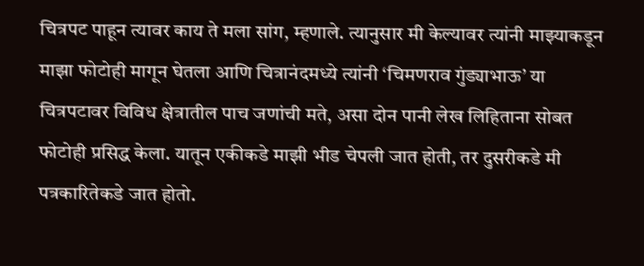चित्रपट पाहून त्यावर काय ते मला सांग, म्हणाले. त्यानुसार मी केल्यावर त्यांनी माझ्याकडून माझा फोटोही मागून घेतला आणि चित्रानंदमध्ये त्यांनी ‘चिमणराव गुंड्याभाऊ’ या चित्रपटावर विविध क्षेत्रातील पाच जणांची मते, असा दोन पानी लेख लिहिताना सोबत फोटोही प्रसिद्ध केला. यातून एकीकडे माझी भीड चेपली जात होती, तर दुसरीकडे मी पत्रकारितेकडे जात होतो.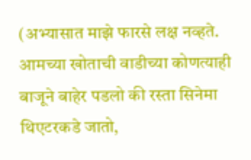(अभ्यासात माझे फारसे लक्ष नव्हते. आमच्या खोताची वाडीच्या कोणत्याही बाजूने बाहेर पडलो की रस्ता सिनेमा थिएटरकडे जातो,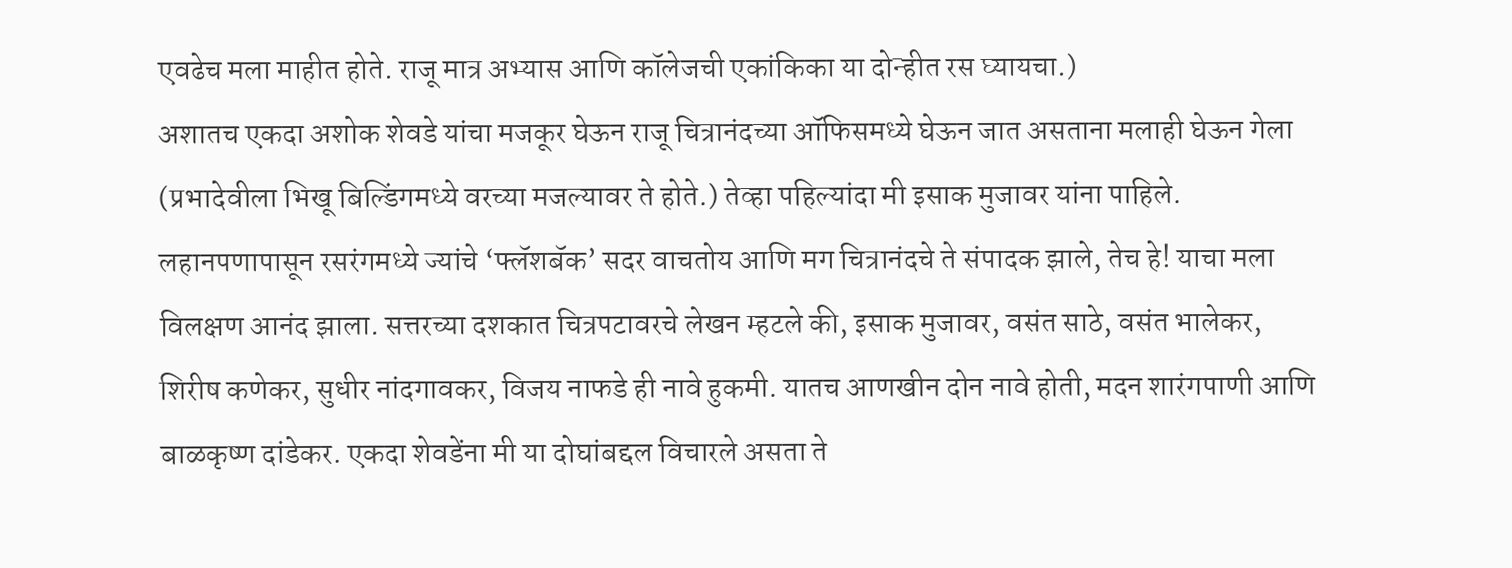एवढेच मला माहीत होते. राजू मात्र अभ्यास आणि कॉलेजची एकांकिका या दोन्हीत रस घ्यायचा.)
अशातच एकदा अशोक शेवडे यांचा मजकूर घेऊन राजू चित्रानंदच्या ऑफिसमध्ये घेऊन जात असताना मलाही घेऊन गेला (प्रभादेवीला भिखू बिल्डिंगमध्ये वरच्या मजल्यावर ते होते.) तेव्हा पहिल्यांदा मी इसाक मुजावर यांना पाहिले. लहानपणापासून रसरंगमध्ये ज्यांचे ‘फ्लॅशबॅक’ सदर वाचतोय आणि मग चित्रानंदचे ते संपादक झाले, तेच हे! याचा मला विलक्षण आनंद झाला. सत्तरच्या दशकात चित्रपटावरचे लेखन म्हटले की, इसाक मुजावर, वसंत साठे, वसंत भालेकर, शिरीष कणेकर, सुधीर नांदगावकर, विजय नाफडे ही नावे हुकमी. यातच आणखीन दोन नावे होती, मदन शारंगपाणी आणि बाळकृष्ण दांडेकर. एकदा शेवडेंना मी या दोघांबद्दल विचारले असता ते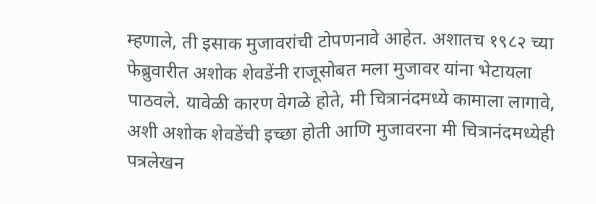म्हणाले, ती इसाक मुजावरांची टोपणनावे आहेत. अशातच १९८२ च्या फेब्रुवारीत अशोक शेवडेंनी राजूसोबत मला मुजावर यांना भेटायला पाठवले. यावेळी कारण वेगळे होते, मी चित्रानंदमध्ये कामाला लागावे, अशी अशोक शेवडेंची इच्छा होती आणि मुजावरना मी चित्रानंदमध्येही पत्रलेखन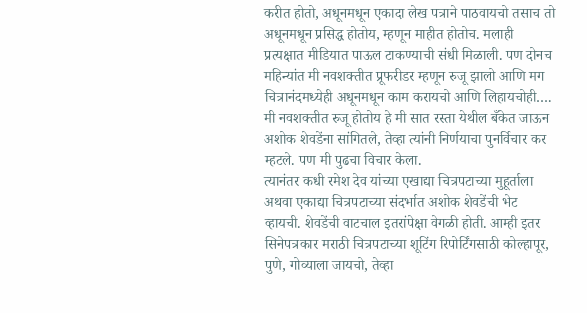करीत होतो, अधूनमधून एकादा लेख पत्राने पाठवायचो तसाच तो अधूनमधून प्रसिद्ध होतोय, म्हणून माहीत होतोच. मलाही प्रत्यक्षात मीडियात पाऊल टाकण्याची संधी मिळाली. पण दोनच महिन्यांत मी नवशक्तीत प्रूफरीडर म्हणून रुजू झालो आणि मग चित्रानंदमध्येही अधूनमधून काम करायचो आणि लिहायचोही…. मी नवशक्तीत रुजू होतोय हे मी सात रस्ता येथील बँकेत जाऊन अशोक शेवडेंना सांगितले, तेव्हा त्यांनी निर्णयाचा पुनर्विचार कर म्हटले. पण मी पुढचा विचार केला.
त्यानंतर कधी रमेश देव यांच्या एखाद्या चित्रपटाच्या मुहूर्ताला अथवा एकाद्या चित्रपटाच्या संदर्भात अशोक शेवडेंची भेट व्हायची. शेवडेंची वाटचाल इतरांपेक्षा वेगळी होती. आम्ही इतर सिनेपत्रकार मराठी चित्रपटाच्या शूटिंग रिपोर्टिंगसाठी कोल्हापूर, पुणे, गोव्याला जायचो, तेव्हा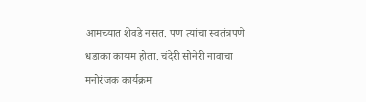आमच्यात शेवडे नसत. पण त्यांचा स्वतंत्रपणे धडाका कायम होता. चंदेरी सोनेरी नावाचा मनोरंजक कार्यक्रम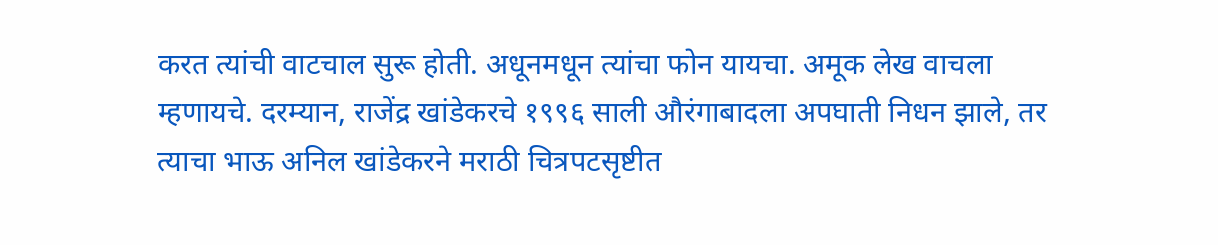करत त्यांची वाटचाल सुरू होती. अधूनमधून त्यांचा फोन यायचा. अमूक लेख वाचला म्हणायचे. दरम्यान, राजेंद्र खांडेकरचे १९९६ साली औरंगाबादला अपघाती निधन झाले, तर त्याचा भाऊ अनिल खांडेकरने मराठी चित्रपटसृष्टीत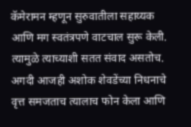कॅमेरामन म्हणून सुरुवातीला सहाय्यक आणि मग स्वतंत्रपणे वाटचाल सुरू केली. त्यामुळे त्याच्याशी सतत संवाद असतोच. अगदी आजही अशोक शेवडेंच्या निधनाचे वृत्त समजताच त्यालाच फोन केला आणि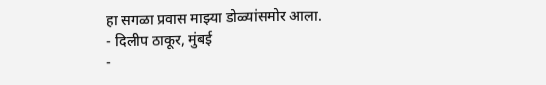हा सगळा प्रवास माझ्या डोळ्यांसमोर आला.
- दिलीप ठाकूर, मुंबई
-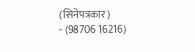(सिनेपत्रकार)
- (98706 16216)